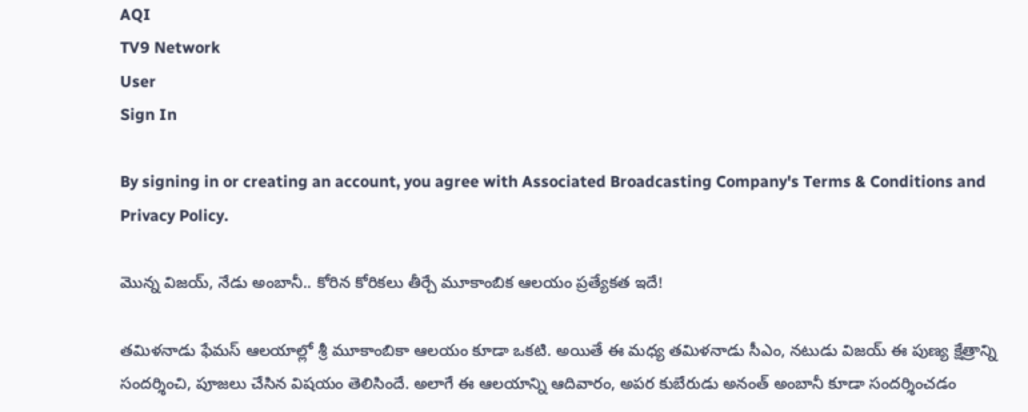AQI
TV9 Network
User
Sign In

By signing in or creating an account, you agree with Associated Broadcasting Company's Terms & Conditions and Privacy Policy.

మొన్న విజయ్, నేడు అంబానీ.. కోరిన కోరికలు తీర్చే మూకాంబిక ఆలయం ప్రత్యేకత ఇదే!

తమిళనాడు ఫేమస్ ఆలయాల్లో శ్రీ మూకాంబికా ఆలయం కూడా ఒకటి. అయితే ఈ మధ్య తమిళనాడు సీఎం, నటుడు విజయ్ ఈ పుణ్య క్షేత్రాన్ని సందర్శించి, పూజలు చేసిన విషయం తెలిసిందే. అలాగే ఈ ఆలయాన్ని ఆదివారం, అపర కుబేరుడు అనంత్ అంబానీ కూడా సందర్శించడం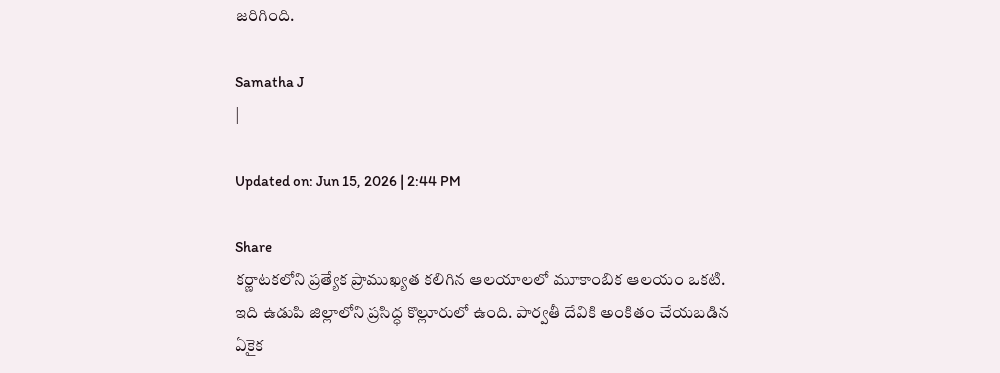జరిగింది.

Samatha J
|

Updated on: Jun 15, 2026 | 2:44 PM

Share
కర్ణాటకలోని ప్రత్యేక ప్రాముఖ్యత కలిగిన ఆలయాలలో మూకాంబిక ఆలయం ఒకటి. ఇది ఉడుపి జిల్లాలోని ప్రసిద్ధ కొల్లూరులో ఉంది. పార్వతీ దేవికి అంకితం చేయబడిన ఏకైక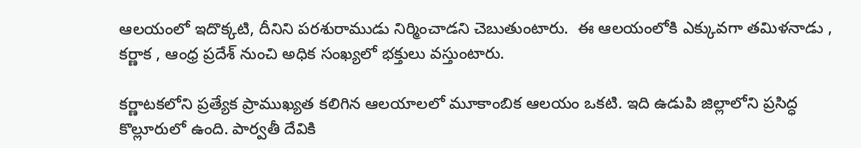ఆలయంలో ఇదొక్కటి, దీనిని పరశురాముడు నిర్మించాడని చెబుతుంటారు.  ఈ ఆలయంలోకి ఎక్కువగా తమిళనాడు , కర్ణాక , ఆంధ్ర ప్రదేశ్ నుంచి అధిక సంఖ్యలో భక్తులు వస్తుంటారు.

కర్ణాటకలోని ప్రత్యేక ప్రాముఖ్యత కలిగిన ఆలయాలలో మూకాంబిక ఆలయం ఒకటి. ఇది ఉడుపి జిల్లాలోని ప్రసిద్ధ కొల్లూరులో ఉంది. పార్వతీ దేవికి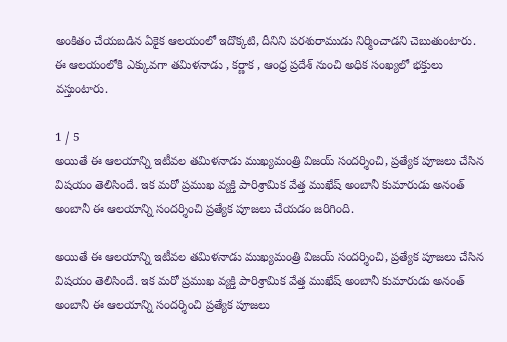అంకితం చేయబడిన ఏకైక ఆలయంలో ఇదొక్కటి, దీనిని పరశురాముడు నిర్మించాడని చెబుతుంటారు. ఈ ఆలయంలోకి ఎక్కువగా తమిళనాడు , కర్ణాక , ఆంధ్ర ప్రదేశ్ నుంచి అధిక సంఖ్యలో భక్తులు వస్తుంటారు.

1 / 5
అయితే ఈ ఆలయాన్ని ఇటీవల తమిళనాడు ముఖ్యమంత్రి విజయ్ సందర్శించి, ప్రత్యేక పూజలు చేసిన విషయం తెలిసిందే. ఇక మరో ప్రముఖ వ్యక్తి పారిశ్రామిక వేత్త ముఖేష్ అంబానీ కుమారుడు అనంత్ అంబానీ ఈ ఆలయాన్ని సందర్శించి ప్రత్యేక పూజలు చేయడం జరిగింది.

అయితే ఈ ఆలయాన్ని ఇటీవల తమిళనాడు ముఖ్యమంత్రి విజయ్ సందర్శించి, ప్రత్యేక పూజలు చేసిన విషయం తెలిసిందే. ఇక మరో ప్రముఖ వ్యక్తి పారిశ్రామిక వేత్త ముఖేష్ అంబానీ కుమారుడు అనంత్ అంబానీ ఈ ఆలయాన్ని సందర్శించి ప్రత్యేక పూజలు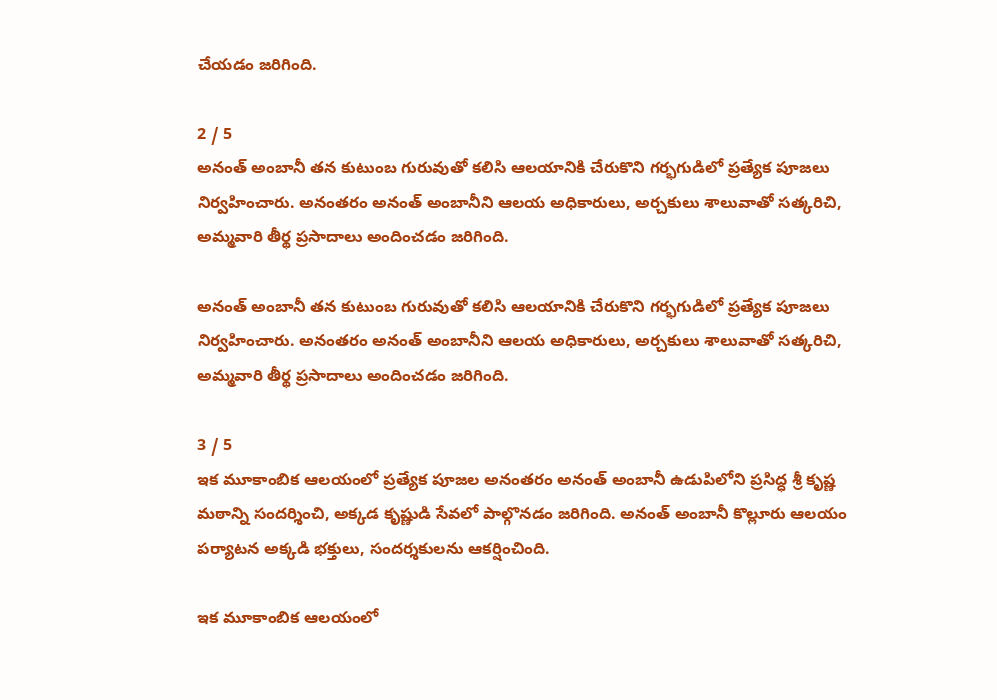చేయడం జరిగింది.

2 / 5
అనంత్ అంబానీ తన కుటుంబ గురువుతో కలిసి ఆలయానికి చేరుకొని గర్భగుడిలో ప్రత్యేక పూజలు నిర్వహించారు. అనంతరం అనంత్ అంబానీని ఆలయ అధికారులు, అర్చకులు శాలువాతో సత్కరిచి, అమ్మవారి తీర్థ ప్రసాదాలు అందించడం జరిగింది.

అనంత్ అంబానీ తన కుటుంబ గురువుతో కలిసి ఆలయానికి చేరుకొని గర్భగుడిలో ప్రత్యేక పూజలు నిర్వహించారు. అనంతరం అనంత్ అంబానీని ఆలయ అధికారులు, అర్చకులు శాలువాతో సత్కరిచి, అమ్మవారి తీర్థ ప్రసాదాలు అందించడం జరిగింది.

3 / 5
ఇక మూకాంబిక ఆలయంలో ప్రత్యేక పూజల అనంతరం అనంత్ అంబానీ ఉడుపిలోని ప్రసిద్ధ శ్రీ కృష్ణ మఠాన్ని సందర్శించి, అక్కడ కృష్ణుడి సేవలో పాల్గొనడం జరిగింది. అనంత్ అంబానీ కొల్లూరు ఆలయం పర్యాటన అక్కడి భక్తులు, సందర్శకులను ఆకర్షించింది.

ఇక మూకాంబిక ఆలయంలో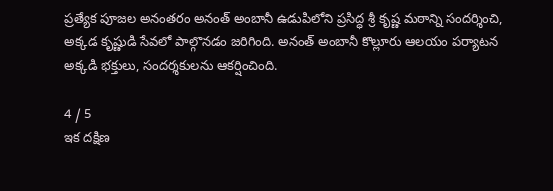ప్రత్యేక పూజల అనంతరం అనంత్ అంబానీ ఉడుపిలోని ప్రసిద్ధ శ్రీ కృష్ణ మఠాన్ని సందర్శించి, అక్కడ కృష్ణుడి సేవలో పాల్గొనడం జరిగింది. అనంత్ అంబానీ కొల్లూరు ఆలయం పర్యాటన అక్కడి భక్తులు, సందర్శకులను ఆకర్షించింది.

4 / 5
ఇక దక్షిణ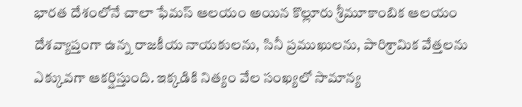భారత దేశంలోనే చాలా ఫేమస్ ఆలయం అయిన కొల్లూరు శ్రీమూకాంబిక ఆలయం దేశవ్యాప్తంగా ఉన్న రాజకీయ నాయకులను, సినీ ప్రముఖులను, పారిశ్రామిక వేత్తలను ఎక్కువగా ఆకర్షిస్తుంది. ఇక్కడికి నిత్యం వేల సంఖ్యలో సామాన్య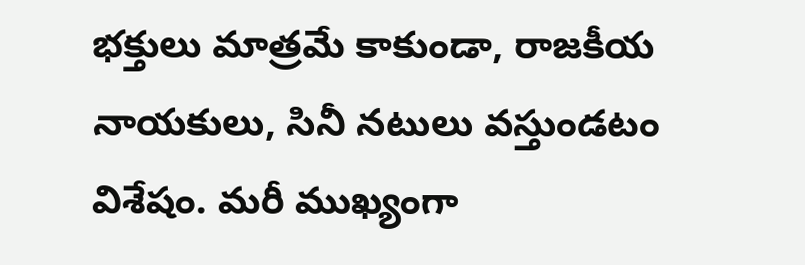భక్తులు మాత్రమే కాకుండా, రాజకీయ నాయకులు, సినీ నటులు వస్తుండటం విశేషం. మరీ ముఖ్యంగా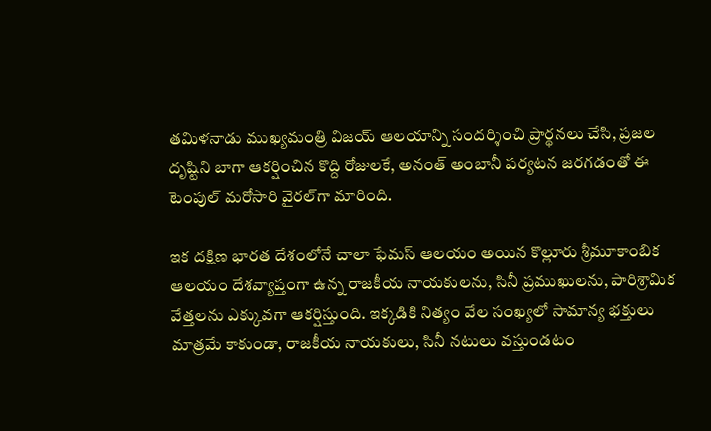తమిళనాడు ముఖ్యమంత్రి విజయ్ ఆలయాన్ని సందర్శించి ప్రార్థనలు చేసి, ప్రజల దృష్టిని బాగా ఆకర్షించిన కొద్ది రోజులకే, అనంత్ అంబానీ పర్యటన జరగడంతో ఈ టెంపుల్ మరోసారి వైరల్‌గా మారింది.

ఇక దక్షిణ భారత దేశంలోనే చాలా ఫేమస్ ఆలయం అయిన కొల్లూరు శ్రీమూకాంబిక ఆలయం దేశవ్యాప్తంగా ఉన్న రాజకీయ నాయకులను, సినీ ప్రముఖులను, పారిశ్రామిక వేత్తలను ఎక్కువగా ఆకర్షిస్తుంది. ఇక్కడికి నిత్యం వేల సంఖ్యలో సామాన్య భక్తులు మాత్రమే కాకుండా, రాజకీయ నాయకులు, సినీ నటులు వస్తుండటం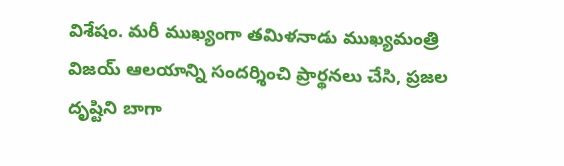విశేషం. మరీ ముఖ్యంగా తమిళనాడు ముఖ్యమంత్రి విజయ్ ఆలయాన్ని సందర్శించి ప్రార్థనలు చేసి, ప్రజల దృష్టిని బాగా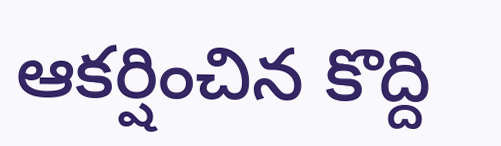ఆకర్షించిన కొద్ది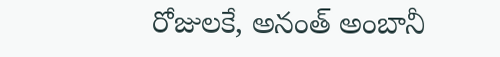రోజులకే, అనంత్ అంబానీ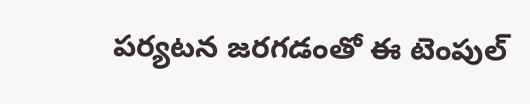పర్యటన జరగడంతో ఈ టెంపుల్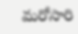మరోసారి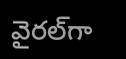వైరల్‌గా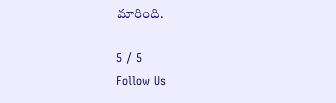మారింది.

5 / 5
Follow Us